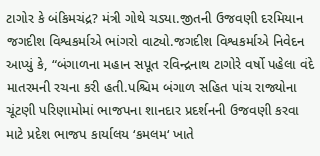ટાગોર કે બંકિમચંદ્ર? મંત્રી ગોથે ચડ્યા.જીતની ઉજવણી દરમિયાન જગદીશ વિશ્વકર્માએ ભાંગરો વાટ્યો.જગદીશ વિશ્વકર્માએ નિવેદન આપ્યું કે, “બંગાળના મહાન સપૂત રવિન્દ્રનાથ ટાગોરે વર્ષો પહેલા વંદે માતરમની રચના કરી હતી.પશ્ચિમ બંગાળ સહિત પાંચ રાજ્યોના ચૂંટણી પરિણામોમાં ભાજપના શાનદાર પ્રદર્શનની ઉજવણી કરવા માટે પ્રદેશ ભાજપ કાર્યાલય ‘કમલમ‘ ખાતે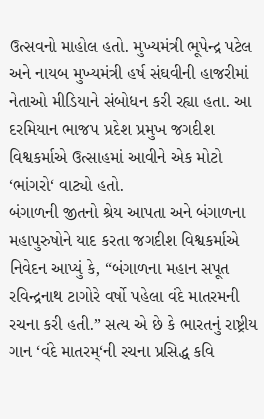ઉત્સવનો માહોલ હતો. મુખ્યમંત્રી ભૂપેન્દ્ર પટેલ અને નાયબ મુખ્યમંત્રી હર્ષ સંઘવીની હાજરીમાં નેતાઓ મીડિયાને સંબોધન કરી રહ્યા હતા. આ દરમિયાન ભાજપ પ્રદેશ પ્રમુખ જગદીશ વિશ્વકર્માએ ઉત્સાહમાં આવીને એક મોટો ‘ભાંગરો‘ વાટ્યો હતો.
બંગાળની જીતનો શ્રેય આપતા અને બંગાળના મહાપુરુષોને યાદ કરતા જગદીશ વિશ્વકર્માએ નિવેદન આપ્યું કે, “બંગાળના મહાન સપૂત રવિન્દ્રનાથ ટાગોરે વર્ષો પહેલા વંદે માતરમની રચના કરી હતી.” સત્ય એ છે કે ભારતનું રાષ્ટ્રીય ગાન ‘વંદે માતરમ્‘ની રચના પ્રસિદ્ધ કવિ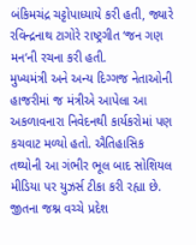બંકિમચંદ્ર ચટ્ટોપાધ્યાયે કરી હતી, જ્યારે રવિન્દ્રનાથ ટાગોરે રાષ્ટ્રગીત ‘જન ગણ મન‘ની રચના કરી હતી.
મુખ્યમંત્રી અને અન્ય દિગ્ગજ નેતાઓની હાજરીમાં જ મંત્રીએ આપેલા આ અકળાવનારા નિવેદનથી કાર્યકરોમાં પણ કચવાટ મળ્યો હતો. ઐતિહાસિક તથ્યોની આ ગંભીર ભૂલ બાદ સોશિયલ મીડિયા પર યુઝર્સ ટીકા કરી રહ્યા છે. જીતના જશ્ન વચ્ચે પ્રદેશ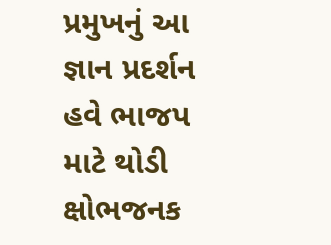પ્રમુખનું આ જ્ઞાન પ્રદર્શન હવે ભાજપ માટે થોડી ક્ષોભજનક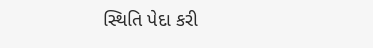સ્થિતિ પેદા કરી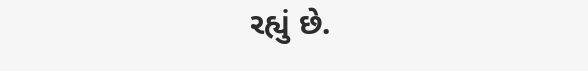રહ્યું છે.